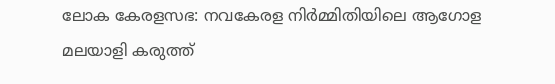ലോക കേരളസഭ: നവകേരള നിർമ്മിതിയിലെ ആഗോള മലയാളി കരുത്ത്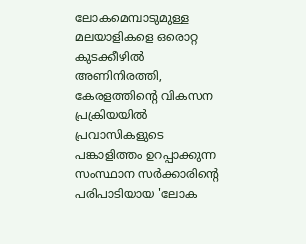ലോകമെമ്പാടുമുള്ള മലയാളികളെ ഒരൊറ്റ കുടക്കീഴിൽ അണിനിരത്തി, കേരളത്തിന്റെ വികസന പ്രക്രിയയിൽ പ്രവാസികളുടെ പങ്കാളിത്തം ഉറപ്പാക്കുന്ന സംസ്ഥാന സർക്കാരിന്റെ പരിപാടിയായ 'ലോക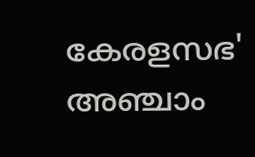കേരളസഭ' അഞ്ചാം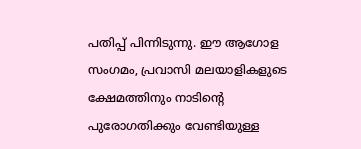പതിപ്പ് പിന്നിടുന്നു. ഈ ആഗോള സംഗമം, പ്രവാസി മലയാളികളുടെ ക്ഷേമത്തിനും നാടിന്റെ പുരോഗതിക്കും വേണ്ടിയുള്ള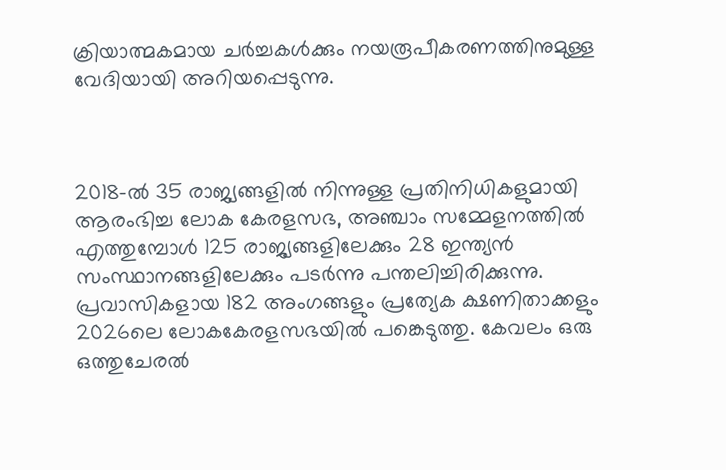ക്രിയാത്മകമായ ചർച്ചകൾക്കും നയരൂപീകരണത്തിനുമുള്ള വേദിയായി അറിയപ്പെടുന്നു.



2018-ൽ 35 രാജ്യങ്ങളിൽ നിന്നുള്ള പ്രതിനിധികളുമായി ആരംഭിച്ച ലോക കേരളസഭ, അഞ്ചാം സമ്മേളനത്തിൽ എത്തുമ്പോൾ 125 രാജ്യങ്ങളിലേക്കും 28 ഇന്ത്യൻ സംസ്ഥാനങ്ങളിലേക്കും പടർന്നു പന്തലിച്ചിരിക്കുന്നു. പ്രവാസികളായ 182 അംഗങ്ങളും പ്രത്യേക ക്ഷണിതാക്കളും 2026ലെ ലോകകേരളസഭയിൽ പങ്കെടുത്തു. കേവലം ഒരു ഒത്തുചേരൽ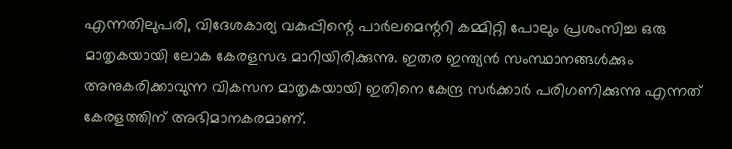എന്നതിലുപരി, വിദേശകാര്യ വകുപ്പിന്റെ പാർലമെന്ററി കമ്മിറ്റി പോലും പ്രശംസിച്ച ഒരു മാതൃകയായി ലോക കേരളസഭ മാറിയിരിക്കുന്നു. ഇതര ഇന്ത്യൻ സംസ്ഥാനങ്ങൾക്കും അനുകരിക്കാവുന്ന വികസന മാതൃകയായി ഇതിനെ കേന്ദ്ര സർക്കാർ പരിഗണിക്കുന്നു എന്നത് കേരളത്തിന് അഭിമാനകരമാണ്.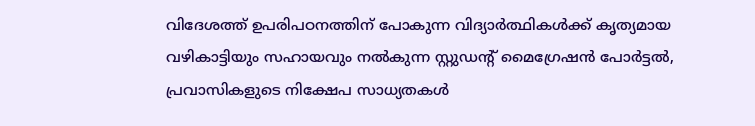വിദേശത്ത് ഉപരിപഠനത്തിന് പോകുന്ന വിദ്യാർത്ഥികൾക്ക് കൃത്യമായ വഴികാട്ടിയും സഹായവും നൽകുന്ന സ്റ്റുഡന്റ് മൈഗ്രേഷൻ പോർട്ടൽ, പ്രവാസികളുടെ നിക്ഷേപ സാധ്യതകൾ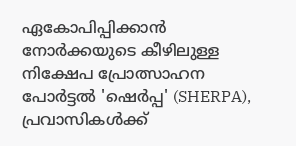ഏകോപിപ്പിക്കാൻ നോർക്കയുടെ കീഴിലുള്ള നിക്ഷേപ പ്രോത്സാഹന പോർട്ടൽ 'ഷെർപ്പ' (SHERPA), പ്രവാസികൾക്ക്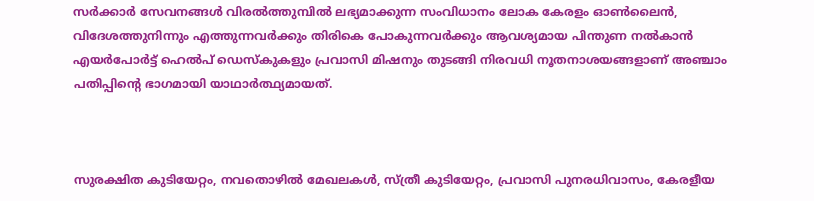സർക്കാർ സേവനങ്ങൾ വിരൽത്തുമ്പിൽ ലഭ്യമാക്കുന്ന സംവിധാനം ലോക കേരളം ഓൺലൈൻ, വിദേശത്തുനിന്നും എത്തുന്നവർക്കും തിരികെ പോകുന്നവർക്കും ആവശ്യമായ പിന്തുണ നൽകാൻ എയർപോർട്ട് ഹെൽപ് ഡെസ്‌കുകളും പ്രവാസി മിഷനും തുടങ്ങി നിരവധി നൂതനാശയങ്ങളാണ് അഞ്ചാം പതിപ്പിന്റെ ഭാഗമായി യാഥാർത്ഥ്യമായത്.



സുരക്ഷിത കുടിയേറ്റം, നവതൊഴിൽ മേഖലകൾ, സ്ത്രീ കുടിയേറ്റം, പ്രവാസി പുനരധിവാസം, കേരളീയ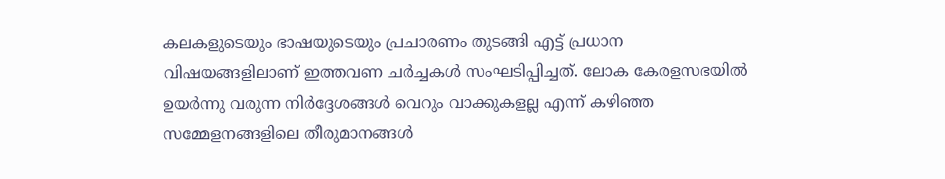കലകളുടെയും ഭാഷയുടെയും പ്രചാരണം തുടങ്ങി എട്ട് പ്രധാന വിഷയങ്ങളിലാണ് ഇത്തവണ ചർച്ചകൾ സംഘടിപ്പിച്ചത്. ലോക കേരളസഭയിൽ ഉയർന്നു വരുന്ന നിർദ്ദേശങ്ങൾ വെറും വാക്കുകളല്ല എന്ന് കഴിഞ്ഞ സമ്മേളനങ്ങളിലെ തീരുമാനങ്ങൾ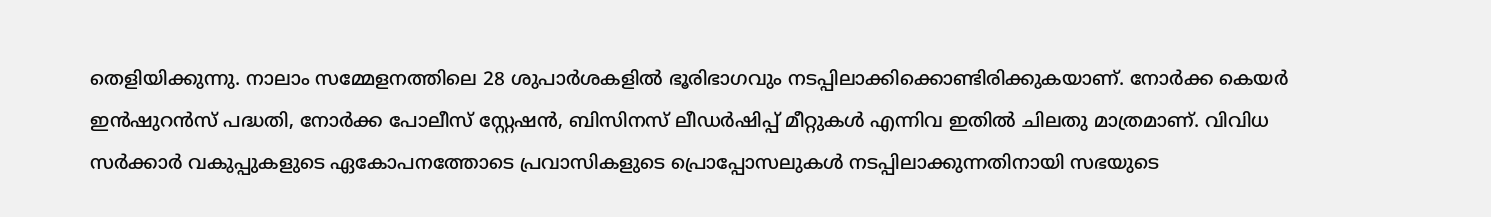തെളിയിക്കുന്നു. നാലാം സമ്മേളനത്തിലെ 28 ശുപാർശകളിൽ ഭൂരിഭാഗവും നടപ്പിലാക്കിക്കൊണ്ടിരിക്കുകയാണ്. നോർക്ക കെയർ ഇൻഷുറൻസ് പദ്ധതി, നോർക്ക പോലീസ് സ്റ്റേഷൻ, ബിസിനസ് ലീഡർഷിപ്പ് മീറ്റുകൾ എന്നിവ ഇതിൽ ചിലതു മാത്രമാണ്. വിവിധ സർക്കാർ വകുപ്പുകളുടെ ഏകോപനത്തോടെ പ്രവാസികളുടെ പ്രൊപ്പോസലുകൾ നടപ്പിലാക്കുന്നതിനായി സഭയുടെ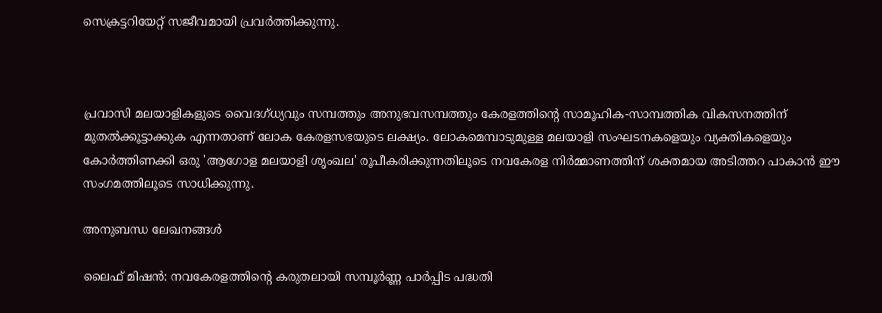സെക്രട്ടറിയേറ്റ് സജീവമായി പ്രവർത്തിക്കുന്നു.



പ്രവാസി മലയാളികളുടെ വൈദഗ്ധ്യവും സമ്പത്തും അനുഭവസമ്പത്തും കേരളത്തിന്റെ സാമൂഹിക-സാമ്പത്തിക വികസനത്തിന് മുതൽക്കൂട്ടാക്കുക എന്നതാണ് ലോക കേരളസഭയുടെ ലക്ഷ്യം. ലോകമെമ്പാടുമുള്ള മലയാളി സംഘടനകളെയും വ്യക്തികളെയും കോർത്തിണക്കി ഒരു 'ആഗോള മലയാളി ശൃംഖല' രൂപീകരിക്കുന്നതിലൂടെ നവകേരള നിർമ്മാണത്തിന് ശക്തമായ അടിത്തറ പാകാൻ ഈ സംഗമത്തിലൂടെ സാധിക്കുന്നു.

അനുബന്ധ ലേഖനങ്ങൾ

ലൈഫ് മിഷൻ: നവകേരളത്തിന്റെ കരുതലായി സമ്പൂർണ്ണ പാർപ്പിട പദ്ധതി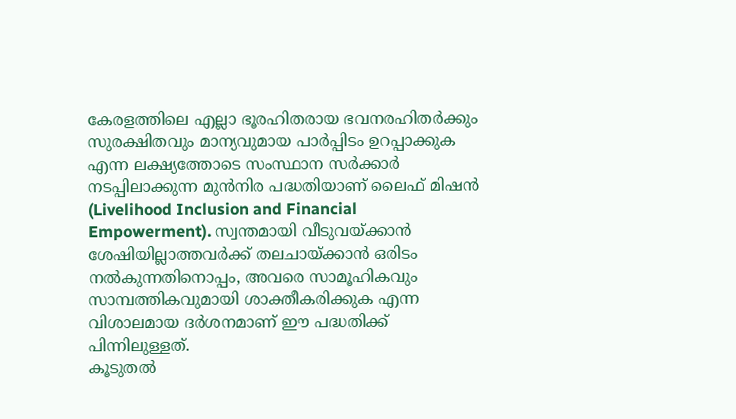കേരളത്തിലെ എല്ലാ ഭൂരഹിതരായ ഭവനരഹിതർക്കും സുരക്ഷിതവും മാന്യവുമായ പാർപ്പിടം ഉറപ്പാക്കുക എന്ന ലക്ഷ്യത്തോടെ സംസ്ഥാന സർക്കാർ നടപ്പിലാക്കുന്ന മുൻനിര പദ്ധതിയാണ് ലൈഫ് മിഷൻ (Livelihood Inclusion and Financial Empowerment). സ്വന്തമായി വീടുവയ്ക്കാൻ ശേഷിയില്ലാത്തവർക്ക് തലചായ്ക്കാൻ ഒരിടം നൽകുന്നതിനൊപ്പം, അവരെ സാമൂഹികവും സാമ്പത്തികവുമായി ശാക്തീകരിക്കുക എന്ന വിശാലമായ ദർശനമാണ് ഈ പദ്ധതിക്ക് പിന്നിലുള്ളത്.
കൂടുതൽ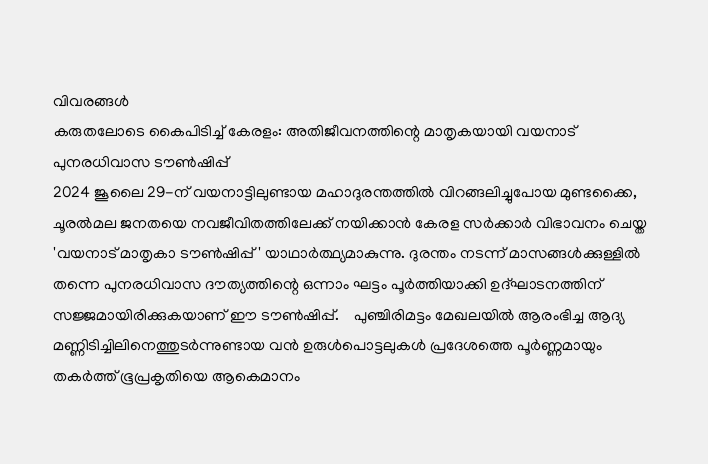വിവരങ്ങൾ
കരുതലോടെ കൈപിടിച്ച് കേരളം: അതിജീവനത്തിന്റെ മാതൃകയായി വയനാട് പുനരധിവാസ ടൗൺഷിപ്പ്
2024 ജൂലൈ 29-ന് വയനാട്ടിലുണ്ടായ മഹാദുരന്തത്തിൽ വിറങ്ങലിച്ചുപോയ മുണ്ടക്കൈ, ചൂരൽമല ജനതയെ നവജീവിതത്തിലേക്ക് നയിക്കാൻ കേരള സർക്കാർ വിഭാവനം ചെയ്ത 'വയനാട് മാതൃകാ ടൗൺഷിപ്പ്' യാഥാർത്ഥ്യമാകുന്നു. ദുരന്തം നടന്ന് മാസങ്ങൾക്കുള്ളിൽ തന്നെ പുനരധിവാസ ദൗത്യത്തിന്റെ ഒന്നാം ഘട്ടം പൂർത്തിയാക്കി ഉദ്ഘാടനത്തിന് സജ്ജമായിരിക്കുകയാണ് ഈ ടൗൺഷിപ്പ്.    പുഞ്ചിരിമട്ടം മേഖലയിൽ ആരംഭിച്ച ആദ്യ മണ്ണിടിച്ചിലിനെത്തുടർന്നുണ്ടായ വൻ ഉരുൾപൊട്ടലുകൾ പ്രദേശത്തെ പൂർണ്ണമായും തകർത്ത് ഭൂപ്രകൃതിയെ ആകെമാനം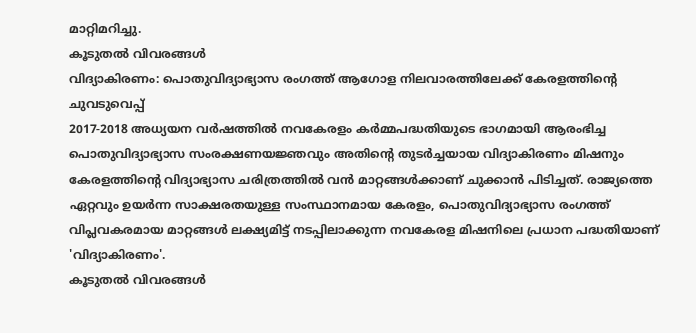മാറ്റിമറിച്ചു.
കൂടുതൽ വിവരങ്ങൾ
വിദ്യാകിരണം: പൊതുവിദ്യാഭ്യാസ രംഗത്ത് ആഗോള നിലവാരത്തിലേക്ക് കേരളത്തിന്റെ ചുവടുവെപ്പ്
2017-2018 അധ്യയന വർഷത്തിൽ നവകേരളം കർമ്മപദ്ധതിയുടെ ഭാഗമായി ആരംഭിച്ച പൊതുവിദ്യാഭ്യാസ സംരക്ഷണയജ്ഞവും അതിന്റെ തുടർച്ചയായ വിദ്യാകിരണം മിഷനും കേരളത്തിന്റെ വിദ്യാഭ്യാസ ചരിത്രത്തിൽ വൻ മാറ്റങ്ങൾക്കാണ് ചുക്കാൻ പിടിച്ചത്. രാജ്യത്തെ ഏറ്റവും ഉയർന്ന സാക്ഷരതയുള്ള സംസ്ഥാനമായ കേരളം, പൊതുവിദ്യാഭ്യാസ രംഗത്ത് വിപ്ലവകരമായ മാറ്റങ്ങൾ ലക്ഷ്യമിട്ട് നടപ്പിലാക്കുന്ന നവകേരള മിഷനിലെ പ്രധാന പദ്ധതിയാണ് 'വിദ്യാകിരണം'.
കൂടുതൽ വിവരങ്ങൾ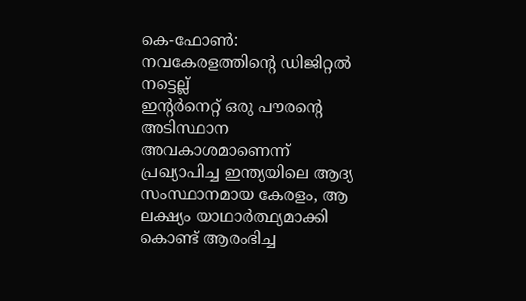കെ-ഫോൺ: നവകേരളത്തിന്റെ ഡിജിറ്റൽ നട്ടെല്ല്
ഇന്റർനെറ്റ് ഒരു പൗരന്റെ അടിസ്ഥാന അവകാശമാണെന്ന് പ്രഖ്യാപിച്ച ഇന്ത്യയിലെ ആദ്യ സംസ്ഥാനമായ കേരളം, ആ ലക്ഷ്യം യാഥാർത്ഥ്യമാക്കി കൊണ്ട് ആരംഭിച്ച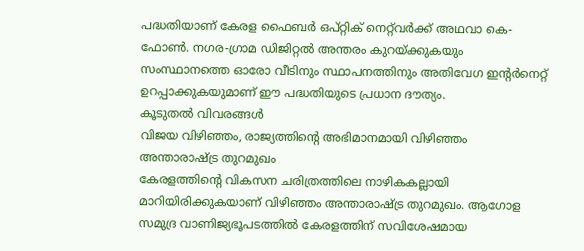പദ്ധതിയാണ് കേരള ഫൈബർ ഒപ്റ്റിക് നെറ്റ്‌വർക്ക് അഥവാ കെ-ഫോൺ. നഗര-ഗ്രാമ ഡിജിറ്റൽ അന്തരം കുറയ്ക്കുകയും സംസ്ഥാനത്തെ ഓരോ വീടിനും സ്ഥാപനത്തിനും അതിവേഗ ഇന്റർനെറ്റ് ഉറപ്പാക്കുകയുമാണ് ഈ പദ്ധതിയുടെ പ്രധാന ദൗത്യം.
കൂടുതൽ വിവരങ്ങൾ
വി‍ജയ വിഴിഞ്ഞം, രാജ്യത്തിന്റെ അഭിമാനമായി വിഴിഞ്ഞം അന്താരാഷ്ട്ര തുറമുഖം
കേരളത്തിന്റെ വികസന ചരിത്രത്തിലെ നാഴികകല്ലായി മാറിയിരിക്കുകയാണ് വിഴിഞ്ഞം അന്താരാഷ്ട്ര തുറമുഖം. ആഗോള സമുദ്ര വാണിജ്യഭൂപടത്തിൽ കേരളത്തിന് സവിശേഷമായ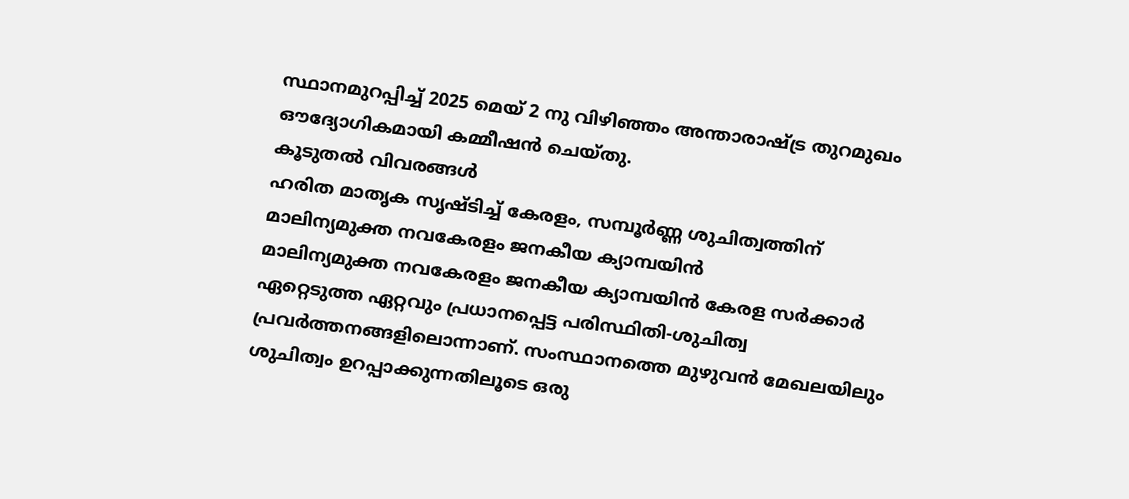സ്ഥാനമുറപ്പിച്ച് 2025 മെയ് 2 നു വിഴിഞ്ഞം അന്താരാഷ്ട്ര തുറമുഖം ഔദ്യോഗികമായി കമ്മീഷൻ ചെയ്തു.
കൂടുതൽ വിവരങ്ങൾ
ഹരിത മാതൃക സൃഷ്ടിച്ച് കേരളം, സമ്പൂർണ്ണ ശുചിത്വത്തിന് മാലിന്യമുക്ത നവകേരളം ജനകീയ ക്യാമ്പയിൻ
മാലിന്യമുക്ത നവകേരളം ജനകീയ ക്യാമ്പയിൻ കേരള സർക്കാർ ഏറ്റെടുത്ത ഏറ്റവും പ്രധാനപ്പെട്ട പരിസ്ഥിതി-ശുചിത്വ പ്രവർത്തനങ്ങളിലൊന്നാണ്. സംസ്ഥാനത്തെ മുഴുവൻ മേഖലയിലും ശുചിത്വം ഉറപ്പാക്കുന്നതിലൂടെ ഒരു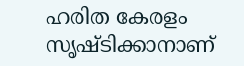ഹരിത കേരളം സൃഷ്ടിക്കാനാണ്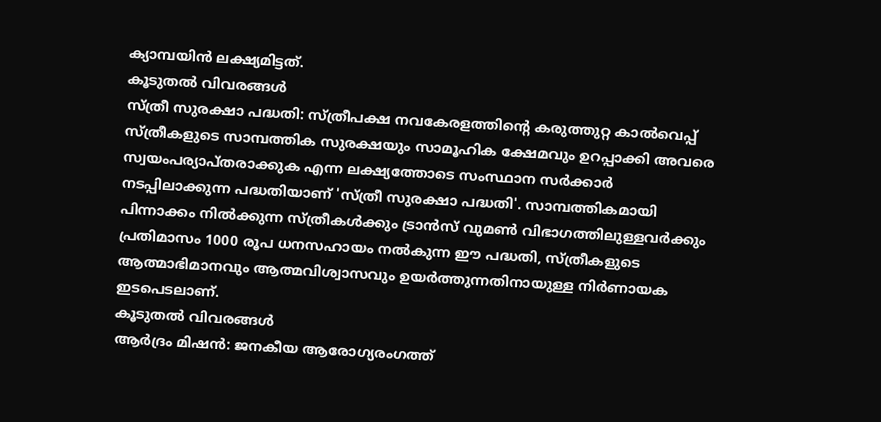ക്യാമ്പയിൻ ലക്ഷ്യമിട്ടത്.
കൂടുതൽ വിവരങ്ങൾ
സ്ത്രീ സുരക്ഷാ പദ്ധതി: സ്ത്രീപക്ഷ നവകേരളത്തിന്റെ കരുത്തുറ്റ കാൽവെപ്പ്
സ്ത്രീകളുടെ സാമ്പത്തിക സുരക്ഷയും സാമൂഹിക ക്ഷേമവും ഉറപ്പാക്കി അവരെ സ്വയംപര്യാപ്തരാക്കുക എന്ന ലക്ഷ്യത്തോടെ സംസ്ഥാന സർക്കാർ നടപ്പിലാക്കുന്ന പദ്ധതിയാണ് 'സ്ത്രീ സുരക്ഷാ പദ്ധതി'. സാമ്പത്തികമായി പിന്നാക്കം നിൽക്കുന്ന സ്ത്രീകൾക്കും ട്രാൻസ് വുമൺ വിഭാഗത്തിലുള്ളവർക്കും പ്രതിമാസം 1000 രൂപ ധനസഹായം നൽകുന്ന ഈ പദ്ധതി, സ്ത്രീകളുടെ ആത്മാഭിമാനവും ആത്മവിശ്വാസവും ഉയർത്തുന്നതിനായുള്ള നിർണായക ഇടപെടലാണ്.
കൂടുതൽ വിവരങ്ങൾ
ആർദ്രം മിഷൻ: ജനകീയ ആരോഗ്യരംഗത്ത്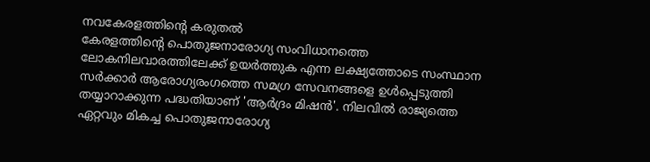നവകേരളത്തിന്റെ കരുതൽ
കേരളത്തിന്റെ പൊതുജനാരോഗ്യ സംവിധാനത്തെ ലോകനിലവാരത്തിലേക്ക് ഉയർത്തുക എന്ന ലക്ഷ്യത്തോടെ സംസ്ഥാന സര്‍ക്കാര്‍ ആരോഗ്യരംഗത്തെ സമഗ്ര സേവനങ്ങളെ ഉള്‍പ്പെടുത്തി തയ്യാറാക്കുന്ന പദ്ധതിയാണ് 'ആർദ്രം മിഷൻ'. നിലവിൽ രാജ്യത്തെ ഏറ്റവും മികച്ച പൊതുജനാരോഗ്യ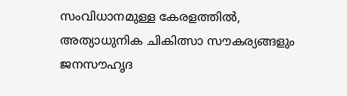സംവിധാനമുള്ള കേരളത്തിൽ, അത്യാധുനിക ചികിത്സാ സൗകര്യങ്ങളും ജനസൗഹൃദ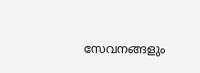സേവനങ്ങളും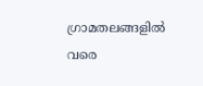ഗ്രാമതലങ്ങളിൽ വരെ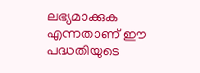ലഭ്യമാക്കുക എന്നതാണ് ഈ പദ്ധതിയുടെ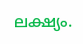ലക്ഷ്യം.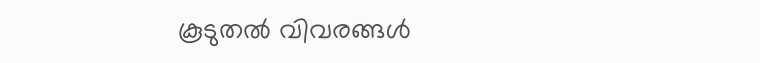കൂടുതൽ വിവരങ്ങൾ